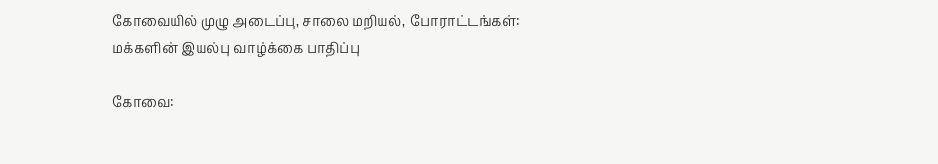கோவையில் முழு அடைப்பு, சாலை மறியல், போராட்டங்கள்: மக்களின் இயல்பு வாழ்க்கை பாதிப்பு

கோவை: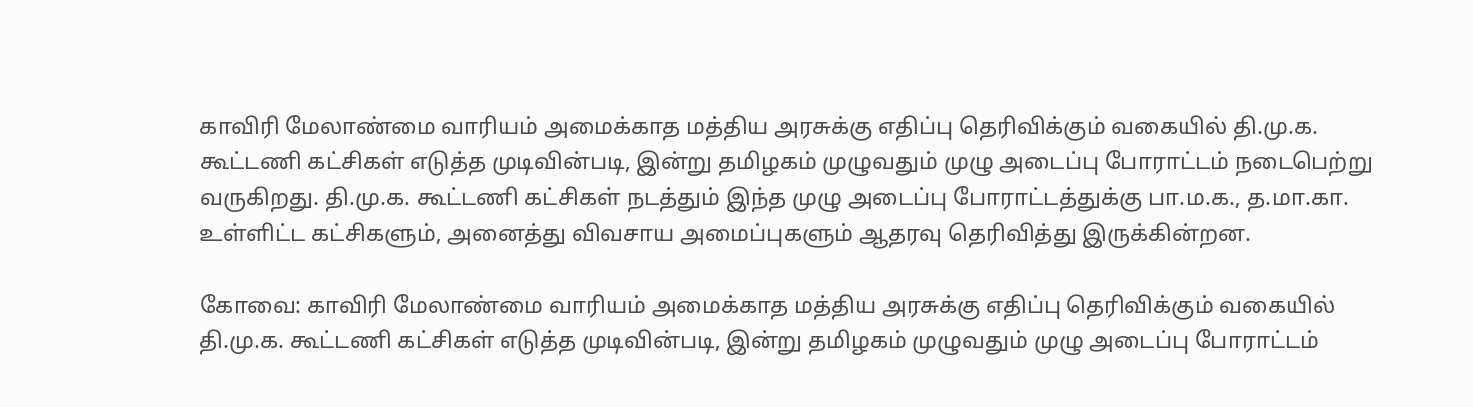காவிரி மேலாண்மை வாரியம் அமைக்காத மத்திய அரசுக்கு எதிப்பு தெரிவிக்கும் வகையில் தி.மு.க. கூட்டணி கட்சிகள் எடுத்த முடிவின்படி, இன்று தமிழகம் முழுவதும் முழு அடைப்பு போராட்டம் நடைபெற்று வருகிறது. தி.மு.க. கூட்டணி கட்சிகள் நடத்தும் இந்த முழு அடைப்பு போராட்டத்துக்கு பா.ம.க., த.மா.கா. உள்ளிட்ட கட்சிகளும், அனைத்து விவசாய அமைப்புகளும் ஆதரவு தெரிவித்து இருக்கின்றன.

கோவை: காவிரி மேலாண்மை வாரியம் அமைக்காத மத்திய அரசுக்கு எதிப்பு தெரிவிக்கும் வகையில் தி.மு.க. கூட்டணி கட்சிகள் எடுத்த முடிவின்படி, இன்று தமிழகம் முழுவதும் முழு அடைப்பு போராட்டம்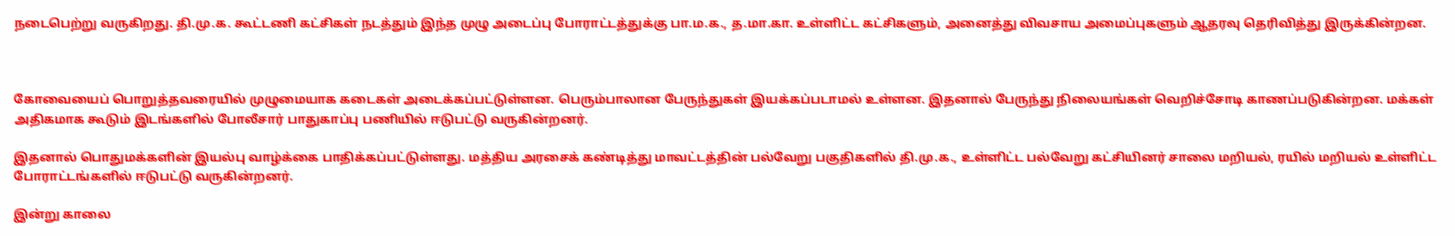நடைபெற்று வருகிறது. தி.மு.க. கூட்டணி கட்சிகள் நடத்தும் இந்த முழு அடைப்பு போராட்டத்துக்கு பா.ம.க., த.மா.கா. உள்ளிட்ட கட்சிகளும், அனைத்து விவசாய அமைப்புகளும் ஆதரவு தெரிவித்து இருக்கின்றன.



கோவையைப் பொறுத்தவரையில் முழுமையாக கடைகள் அடைக்கப்பட்டுள்ளன. பெரும்பாலான பேருந்துகள் இயக்கப்படாமல் உள்ளன. இதனால் பேருந்து நிலையங்கள் வெறிச்சோடி காணப்படுகின்றன. மக்கள் அதிகமாக கூடும் இடங்களில் போலீசார் பாதுகாப்பு பணியில் ஈடுபட்டு வருகின்றனர்.

இதனால் பொதுமக்களின் இயல்பு வாழ்க்கை பாதிக்கப்பட்டுள்ளது. மத்திய அரசைக் கண்டித்து மாவட்டத்தின் பல்வேறு பகுதிகளில் தி.மு.க., உள்ளிட்ட பல்வேறு கட்சியினர் சாலை மறியல், ரயில் மறியல் உள்ளிட்ட போராட்டங்களில் ஈடுபட்டு வருகின்றனர்.

இன்று காலை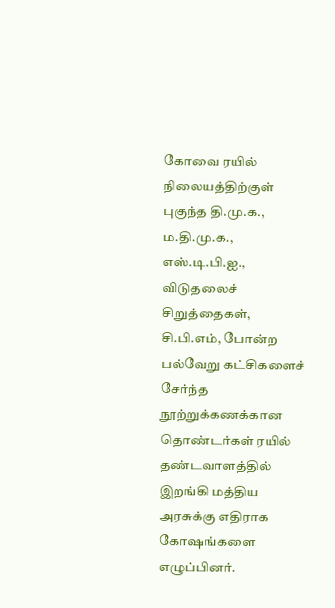கோவை ரயில் நிலையத்திற்குள் புகுந்த தி.மு.க., ம.தி.மு.க., எஸ்.டி.பி.ஐ., விடுதலைச் சிறுத்தைகள், சி.பி.எம், போன்ற பல்வேறு கட்சிகளைச் சேர்ந்த நூற்றுக்கணக்கான தொண்டர்கள் ரயில் தண்டவாளத்தில் இறங்கி மத்திய அரசுக்கு எதிராக கோஷங்களை எழுப்பினர்.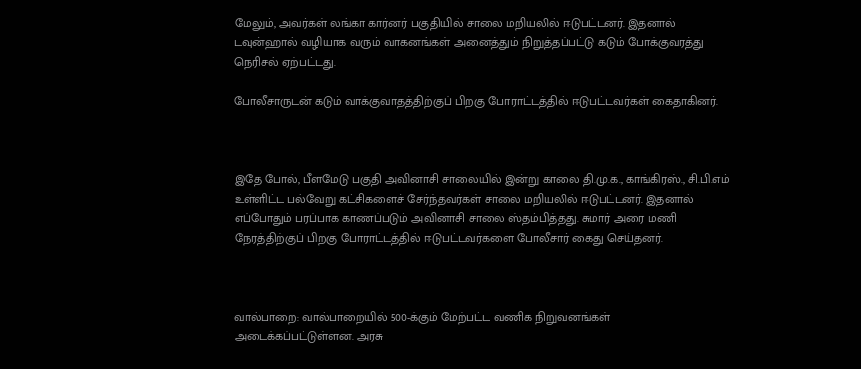மேலும், அவர்கள் லங்கா கார்னர் பகுதியில் சாலை மறியலில் ஈடுபட்டனர். இதனால் டவுன்ஹால் வழியாக வரும் வாகனங்கள் அனைத்தும் நிறுத்தப்பட்டு கடும் போக்குவரத்து நெரிசல் ஏற்பட்டது.

போலீசாருடன் கடும் வாக்குவாதத்திற்குப் பிறகு போராட்டத்தில் ஈடுபட்டவர்கள் கைதாகினர்.



இதே போல், பீளமேடு பகுதி அவினாசி சாலையில் இன்று காலை தி.மு.க., காங்கிரஸ்., சி.பி.எம் உள்ளிட்ட பல்வேறு கட்சிகளைச் சேர்ந்தவர்கள் சாலை மறியலில் ஈடுபட்டனர். இதனால் எப்போதும் பரப்பாக காணப்படும் அவினாசி சாலை ஸ்தம்பித்தது. சுமார் அரை மணி நேரத்திற்குப் பிறகு போராட்டத்தில் ஈடுபட்டவர்களை போலீசார் கைது செய்தனர்.



வால்பாறை: வால்பாறையில் 500-க்கும் மேற்பட்ட வணிக நிறுவனங்கள் அடைக்கப்பட்டுள்ளன. அரசு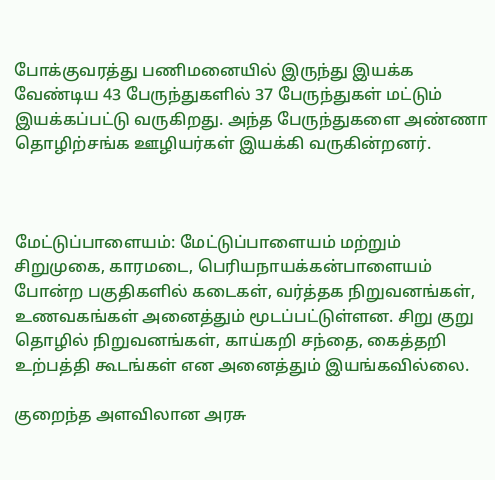போக்குவரத்து பணிமனையில் இருந்து இயக்க வேண்டிய 43 பேருந்துகளில் 37 பேருந்துகள் மட்டும் இயக்கப்பட்டு வருகிறது. அந்த பேருந்துகளை அண்ணா தொழிற்சங்க ஊழியர்கள் இயக்கி வருகின்றனர்.



மேட்டுப்பாளையம்: மேட்டுப்பாளையம் மற்றும் சிறுமுகை, காரமடை, பெரியநாயக்கன்பாளையம் போன்ற பகுதிகளில் கடைகள், வர்த்தக நிறுவனங்கள், உணவகங்கள் அனைத்தும் மூடப்பட்டுள்ளன. சிறு குறு தொழில் நிறுவனங்கள், காய்கறி சந்தை, கைத்தறி உற்பத்தி கூடங்கள் என அனைத்தும் இயங்கவில்லை.

குறைந்த அளவிலான அரசு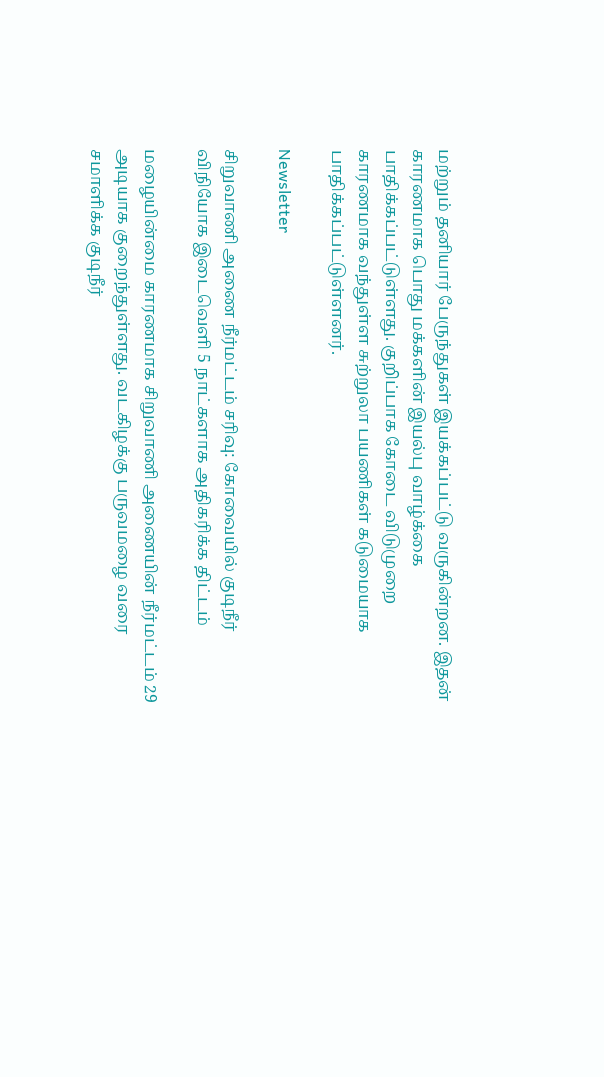மற்றும் தனியார் பேருந்துகள் இயக்கப்பட்டு வருகின்றன. இதன் காரணமாக பொது மக்களின் இயல்பு வாழ்க்கை பாதிக்கப்பட்டுள்ளது. குறிப்பாக கோடை விடுமுறை காரணமாக வந்துள்ள சுற்றுலா பயணிகள் கடுமையாக பாதிக்கப்பட்டுள்ளனர்.

Newsletter

சிறுவாணி அணை நீர்மட்டம் சரிவு: கோவையில் குடிநீர் விநியோக இடைவெளி 5 நாட்களாக அதிகரிக்க திட்டம்

மழையின்மை காரணமாக சிறுவாணி அணையின் நீர்மட்டம் 29 அடியாக குறைந்துள்ளது. வடகிழக்கு பருவமழை வரை சமாளிக்க குடிநீர்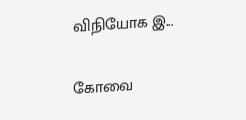விநியோக இ...

கோவை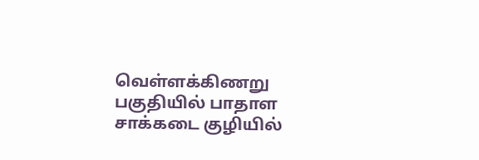வெள்ளக்கிணறு பகுதியில் பாதாள சாக்கடை குழியில்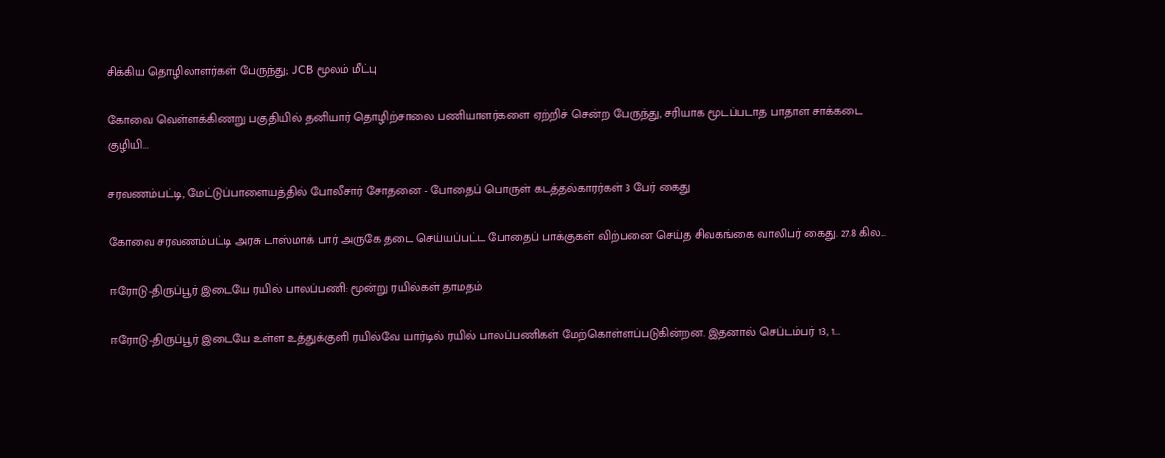சிக்கிய தொழிலாளர்கள் பேருந்து; JCB மூலம் மீட்பு

கோவை வெள்ளக்கிணறு பகுதியில் தனியார் தொழிற்சாலை பணியாளர்களை ஏற்றிச் சென்ற பேருந்து, சரியாக மூடப்படாத பாதாள சாக்கடை குழியி...

சரவணம்பட்டி, மேட்டுப்பாளையத்தில் போலீசார் சோதனை - போதைப் பொருள் கடத்தல்காரர்கள் 3 பேர் கைது

கோவை சரவணம்பட்டி அரசு டாஸ்மாக் பார் அருகே தடை செய்யப்பட்ட போதைப் பாக்குகள் விற்பனை செய்த சிவகங்கை வாலிபர் கைது. 27.8 கில...

ஈரோடு-திருப்பூர் இடையே ரயில் பாலப்பணி: மூன்று ரயில்கள் தாமதம்

ஈரோடு-திருப்பூர் இடையே உள்ள உத்துக்குளி ரயில்வே யார்டில் ரயில் பாலப்பணிகள் மேற்கொள்ளப்படுகின்றன. இதனால் செப்டம்பர் 13, 1...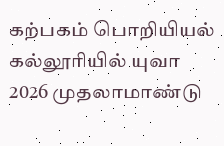கற்பகம் பொறியியல் கல்லூரியில் யுவா 2026 முதலாமாண்டு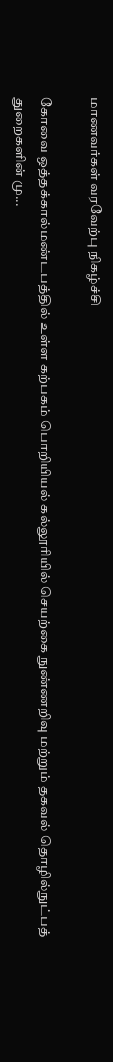மாணவர்கள் வரவேற்பு நிகழ்ச்சி

கோவை ஒத்தக்கால்மண்டபத்தில் உள்ள கற்பகம் பொறியியல் கல்லூரியில் செயற்கை நுண்ணறிவு மற்றும் தகவல் தொழில்நுட்பத் துறைகளின் மு...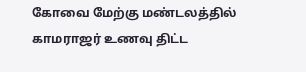கோவை மேற்கு மண்டலத்தில் காமராஜர் உணவு திட்ட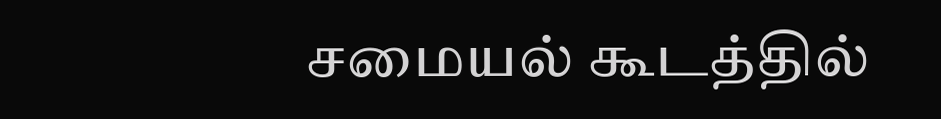சமையல் கூடத்தில்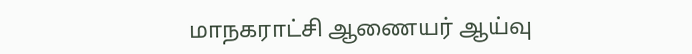மாநகராட்சி ஆணையர் ஆய்வு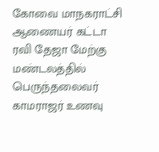கோவை மாநகராட்சி ஆணையர் கட்டா ரவி தேஜா மேற்கு மண்டலத்தில் பெருந்தலைவர் காமராஜர் உணவு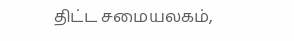திட்ட சமையலகம்,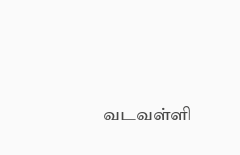வடவள்ளி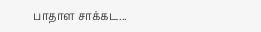பாதாள சாக்கட...